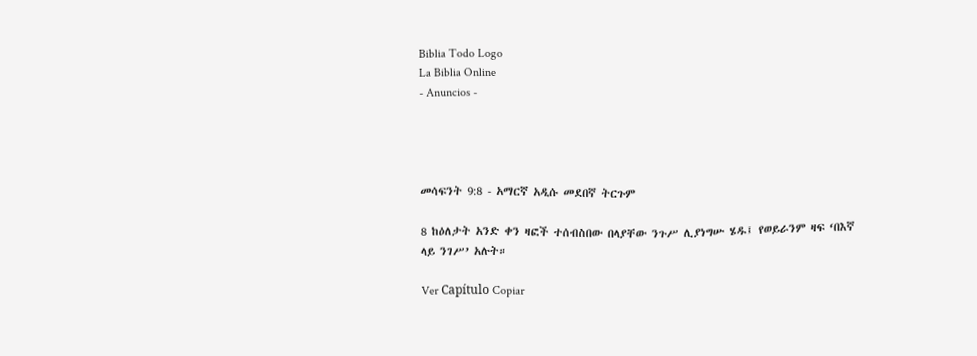Biblia Todo Logo
La Biblia Online
- Anuncios -




መሳፍንት 9:8 - አማርኛ አዲሱ መደበኛ ትርጉም

8 ከዕለታት አንድ ቀን ዛፎች ተሰብስበው በላያቸው ንጉሥ ሊያነግሡ ሄዱ፤ የወይራንም ዛፍ ‘በእኛ ላይ ንገሥ’ አሉት።

Ver Capítulo Copiar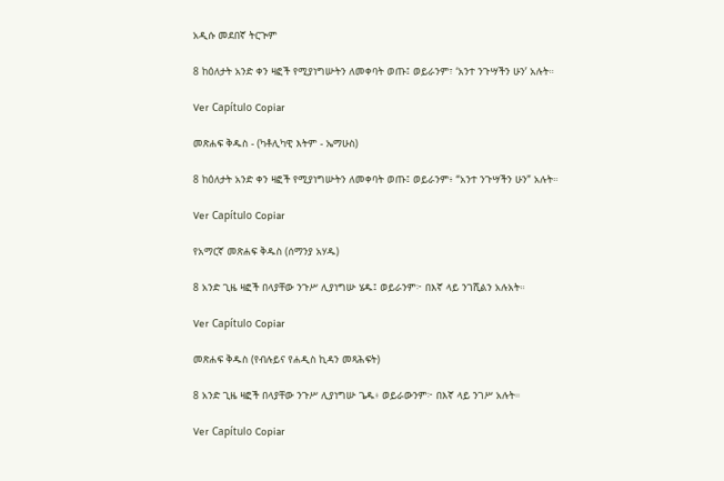አዲሱ መደበኛ ትርጒም

8 ከዕለታት አንድ ቀን ዛፎች የሚያነግሡትን ለመቀባት ወጡ፤ ወይራንም፣ ‘አንተ ንጉሣችን ሁን’ አሉት።

Ver Capítulo Copiar

መጽሐፍ ቅዱስ - (ካቶሊካዊ እትም - ኤማሁስ)

8 ከዕለታት አንድ ቀን ዛፎች የሚያነግሡትን ለመቀባት ወጡ፤ ወይራንም፥ “አንተ ንጉሣችን ሁን” አሉት።

Ver Capítulo Copiar

የአማርኛ መጽሐፍ ቅዱስ (ሰማንያ አሃዱ)

8 አንድ ጊዜ ዛፎች በላያቸው ንጉሥ ሊያነግሡ ሄዱ፤ ወይራንም፦ በእኛ ላይ ንገሺልን አሉአት።

Ver Capítulo Copiar

መጽሐፍ ቅዱስ (የብሉይና የሐዲስ ኪዳን መጻሕፍት)

8 አንድ ጊዜ ዛፎች በላያቸው ንጉሥ ሊያነግሡ ጌዱ፥ ወይራውንም፦ በእኛ ላይ ንገሥ አሉት።

Ver Capítulo Copiar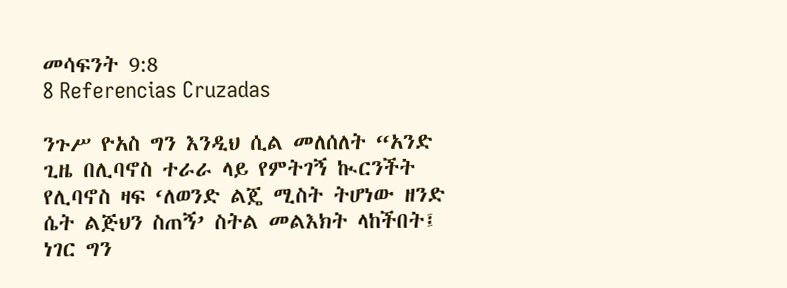መሳፍንት 9:8
8 Referencias Cruzadas

ንጉሥ ዮአስ ግን እንዲህ ሲል መለሰለት “አንድ ጊዜ በሊባኖስ ተራራ ላይ የምትገኝ ኲርንችት የሊባኖስ ዛፍ ‘ለወንድ ልጄ ሚስት ትሆነው ዘንድ ሴት ልጅህን ስጠኝ’ ስትል መልእክት ላከችበት፤ ነገር ግን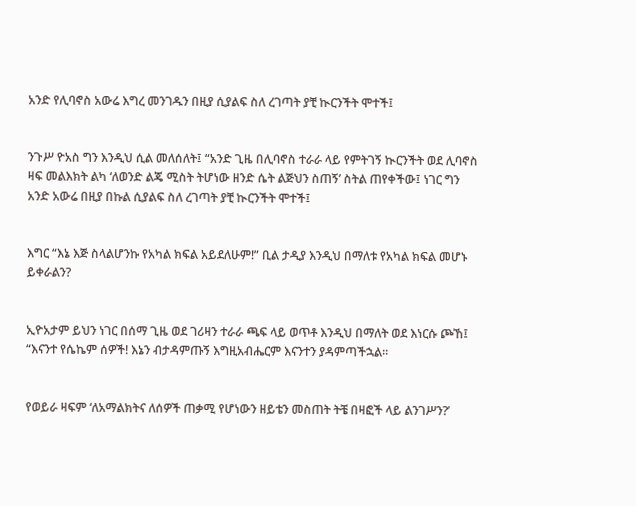አንድ የሊባኖስ አውሬ እግረ መንገዱን በዚያ ሲያልፍ ስለ ረገጣት ያቺ ኲርንችት ሞተች፤


ንጉሥ ዮአስ ግን እንዲህ ሲል መለሰለት፤ “አንድ ጊዜ በሊባኖስ ተራራ ላይ የምትገኝ ኲርንችት ወደ ሊባኖስ ዛፍ መልእክት ልካ ‘ለወንድ ልጄ ሚስት ትሆነው ዘንድ ሴት ልጅህን ስጠኝ’ ስትል ጠየቀችው፤ ነገር ግን አንድ አውሬ በዚያ በኩል ሲያልፍ ስለ ረገጣት ያቺ ኲርንችት ሞተች፤


እግር “እኔ እጅ ስላልሆንኩ የአካል ክፍል አይደለሁም!” ቢል ታዲያ እንዲህ በማለቱ የአካል ክፍል መሆኑ ይቀራልን?


ኢዮአታም ይህን ነገር በሰማ ጊዜ ወደ ገሪዛን ተራራ ጫፍ ላይ ወጥቶ እንዲህ በማለት ወደ እነርሱ ጮኸ፤ “እናንተ የሴኬም ሰዎች! እኔን ብታዳምጡኝ እግዚአብሔርም እናንተን ያዳምጣችኋል።


የወይራ ዛፍም ‘ለአማልክትና ለሰዎች ጠቃሚ የሆነውን ዘይቴን መስጠት ትቼ በዛፎች ላይ ልንገሥን?’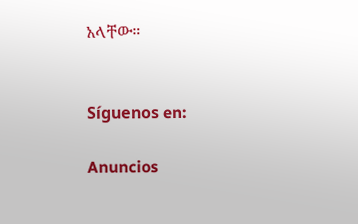አላቸው።


Síguenos en:

Anuncios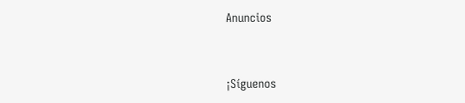Anuncios


¡Síguenos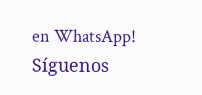en WhatsApp! Síguenos